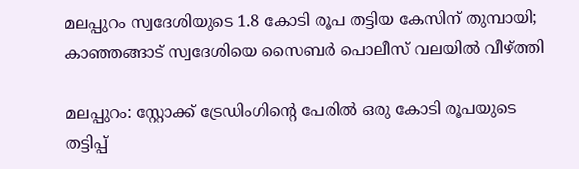മലപ്പുറം സ്വദേശിയുടെ 1.8 കോടി രൂപ തട്ടിയ കേസിന് തുമ്പായി; കാഞ്ഞങ്ങാട് സ്വദേശിയെ സൈബര്‍ പൊലീസ് വലയില്‍ വീഴ്ത്തി

മലപ്പുറം: സ്റ്റോക്ക് ട്രേഡിംഗിന്റെ പേരില്‍ ഒരു കോടി രൂപയുടെ തട്ടിപ്പ്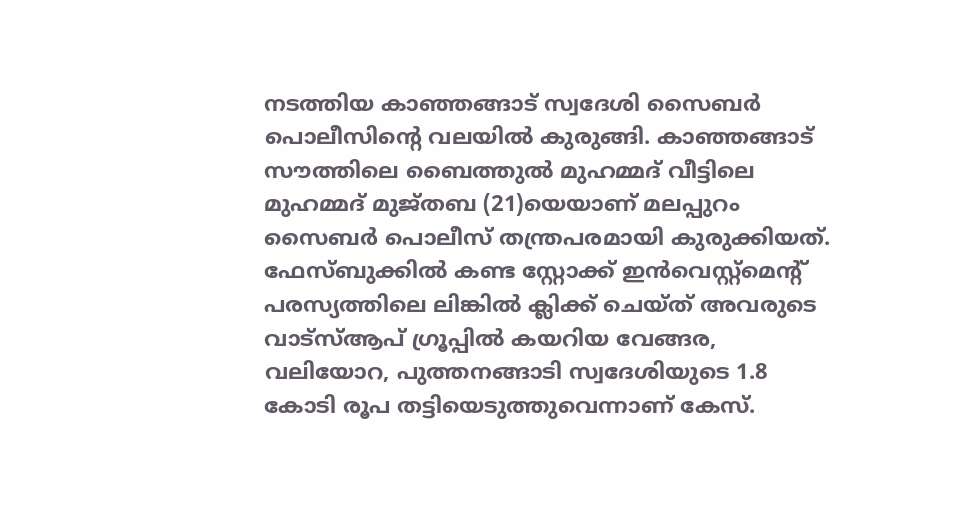നടത്തിയ കാഞ്ഞങ്ങാട് സ്വദേശി സൈബര്‍ പൊലീസിന്റെ വലയില്‍ കുരുങ്ങി. കാഞ്ഞങ്ങാട് സൗത്തിലെ ബൈത്തുല്‍ മുഹമ്മദ് വീട്ടിലെ മുഹമ്മദ് മുജ്തബ (21)യെയാണ് മലപ്പുറം സൈബര്‍ പൊലീസ് തന്ത്രപരമായി കുരുക്കിയത്. ഫേസ്ബുക്കില്‍ കണ്ട സ്റ്റോക്ക് ഇന്‍വെസ്റ്റ്മെന്റ് പരസ്യത്തിലെ ലിങ്കില്‍ ക്ലിക്ക് ചെയ്ത് അവരുടെ വാട്സ്ആപ് ഗ്രൂപ്പില്‍ കയറിയ വേങ്ങര, വലിയോറ, പുത്തനങ്ങാടി സ്വദേശിയുടെ 1.8 കോടി രൂപ തട്ടിയെടുത്തുവെന്നാണ് കേസ്.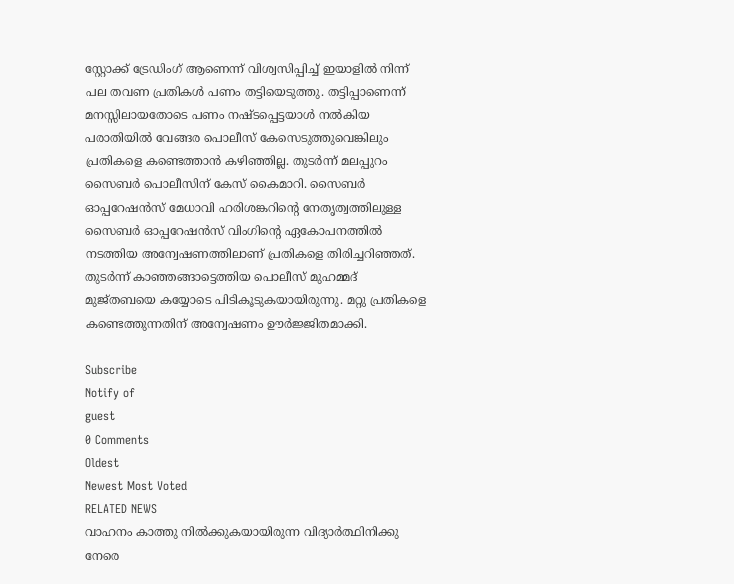സ്റ്റോക്ക് ട്രേഡിംഗ് ആണെന്ന് വിശ്വസിപ്പിച്ച് ഇയാളില്‍ നിന്ന് പല തവണ പ്രതികള്‍ പണം തട്ടിയെടുത്തു. തട്ടിപ്പാണെന്ന് മനസ്സിലായതോടെ പണം നഷ്ടപ്പെട്ടയാള്‍ നല്‍കിയ പരാതിയില്‍ വേങ്ങര പൊലീസ് കേസെടുത്തുവെങ്കിലും പ്രതികളെ കണ്ടെത്താന്‍ കഴിഞ്ഞില്ല. തുടര്‍ന്ന് മലപ്പുറം സൈബര്‍ പൊലീസിന് കേസ് കൈമാറി. സൈബര്‍ ഓപ്പറേഷന്‍സ് മേധാവി ഹരിശങ്കറിന്റെ നേതൃത്വത്തിലുള്ള സൈബര്‍ ഓപ്പറേഷന്‍സ് വിംഗിന്റെ ഏകോപനത്തില്‍ നടത്തിയ അന്വേഷണത്തിലാണ് പ്രതികളെ തിരിച്ചറിഞ്ഞത്. തുടര്‍ന്ന് കാഞ്ഞങ്ങാട്ടെത്തിയ പൊലീസ് മുഹമ്മദ് മുജ്തബയെ കയ്യോടെ പിടികൂടുകയായിരുന്നു. മറ്റു പ്രതികളെ കണ്ടെത്തുന്നതിന് അന്വേഷണം ഊര്‍ജ്ജിതമാക്കി.

Subscribe
Notify of
guest
0 Comments
Oldest
Newest Most Voted
RELATED NEWS
വാഹനം കാത്തു നില്‍ക്കുകയായിരുന്ന വിദ്യാര്‍ത്ഥിനിക്കു നേരെ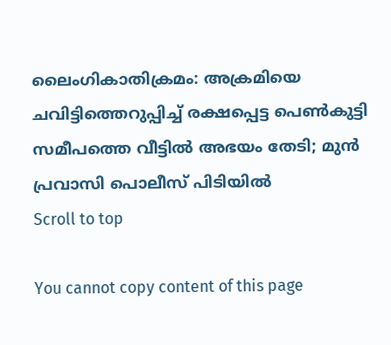ലൈംഗികാതിക്രമം: അക്രമിയെ ചവിട്ടിത്തെറുപ്പിച്ച് രക്ഷപ്പെട്ട പെണ്‍കുട്ടി സമീപത്തെ വീട്ടില്‍ അഭയം തേടി; മുന്‍ പ്രവാസി പൊലീസ് പിടിയില്‍
Scroll to top

You cannot copy content of this page